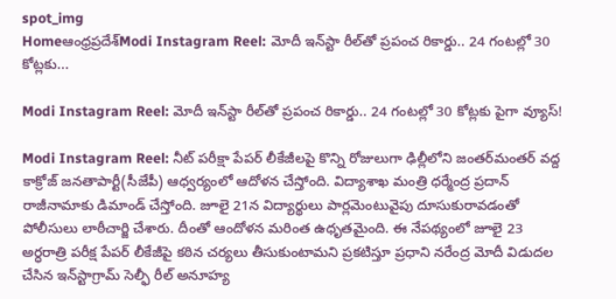spot_img
Homeఆంధ్రప్రదేశ్‌Modi Instagram Reel: మోదీ ఇన్‌స్టా రీల్‌తో ప్రపంచ రికార్డు.. 24 గంటల్లో 30 కోట్లకు...

Modi Instagram Reel: మోదీ ఇన్‌స్టా రీల్‌తో ప్రపంచ రికార్డు.. 24 గంటల్లో 30 కోట్లకు పైగా వ్యూస్‌!

Modi Instagram Reel: నీట్‌ పరీక్షా పేపర్‌ లీకేజీలపై కొన్ని రోజులుగా ఢిల్లీలోని జంతర్‌మంతర్‌ వద్ద కాక్రోజ్‌ జనతాపార్టీ(సీజేపీ) ఆధ్వర్యంలో ఆదోళన చేస్తోంది. విద్యాశాఖ మంత్రి ధర్మేంద్ర ప్రదాన్‌ రాజీనామాకు డిమాండ్‌ చేస్తోంది. జూలై 21న విద్యార్థులు పార్లమెంటువైపు దూసుకురావడంతో పోలీసులు లాఠీచార్జి చేశారు. దీంతో ఆందోళన మరింత ఉధృతమైంది. ఈ నేపథ్యంలో జూలై 23 అర్ధరాత్రి పరీక్ష పేపర్‌ లీకేజీపై కఠిన చర్యలు తీసుకుంటామని ప్రకటిస్తూ ప్రధాని నరేంద్ర మోదీ విడుదల చేసిన ఇన్‌స్టాగ్రామ్‌ సెల్ఫీ రీల్‌ అనూహ్య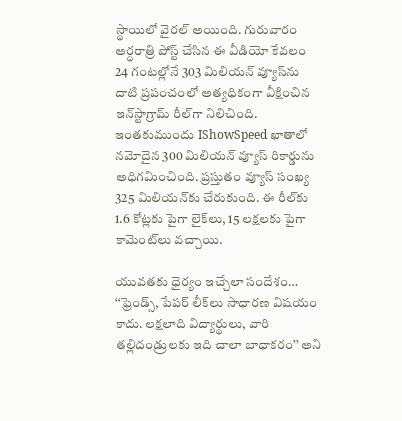స్థాయిలో వైరల్‌ అయింది. గురువారం అర్ధరాత్రి పోస్ట్‌ చేసిన ఈ వీడియో కేవలం 24 గంటల్లోనే 303 మిలియన్‌ వ్యూస్‌ను దాటి ప్రపంచంలో అత్యధికంగా వీక్షించిన ఇన్‌స్టాగ్రామ్‌ రీల్‌గా నిలిచింది. ఇంతకుముందు IShowSpeed ఖాతాలో నమోదైన 300 మిలియన్‌ వ్యూస్‌ రికార్డును అధిగమించింది. ప్రస్తుతం వ్యూస్‌ సంఖ్య 325 మిలియన్‌కు చేరుకుంది. ఈ రీల్‌కు 1.6 కోట్లకు పైగా లైక్‌లు, 15 లక్షలకు పైగా కామెంట్‌లు వచ్చాయి.

యువతకు ధైర్యం ఇచ్చేలా సందేశం…
‘‘ఫ్రెండ్స్, పేపర్‌ లీక్‌లు సాధారణ విషయం కాదు. లక్షలాది విద్యార్థులు, వారి తల్లిదండ్రులకు ఇది చాలా బాధాకరం’’ అని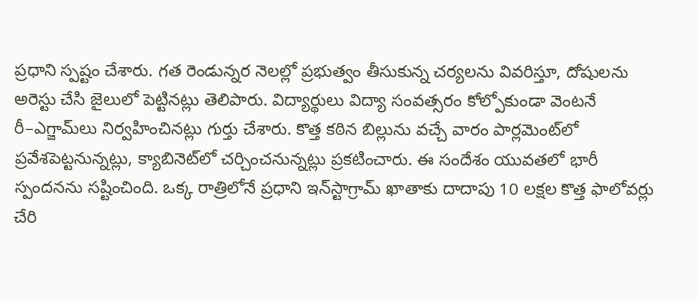ప్రధాని స్పష్టం చేశారు. గత రెండున్నర నెలల్లో ప్రభుత్వం తీసుకున్న చర్యలను వివరిస్తూ, దోషులను అరెస్టు చేసి జైలులో పెట్టినట్లు తెలిపారు. విద్యార్థులు విద్యా సంవత్సరం కోల్పోకుండా వెంటనే రీ–ఎగ్జామ్‌లు నిర్వహించినట్లు గుర్తు చేశారు. కొత్త కఠిన బిల్లును వచ్చే వారం పార్లమెంట్‌లో ప్రవేశపెట్టనున్నట్లు, క్యాబినెట్‌లో చర్చించనున్నట్లు ప్రకటించారు. ఈ సందేశం యువతలో భారీ స్పందనను సష్టించింది. ఒక్క రాత్రిలోనే ప్రధాని ఇన్‌స్టాగ్రామ్‌ ఖాతాకు దాదాపు 10 లక్షల కొత్త ఫాలోవర్లు చేరి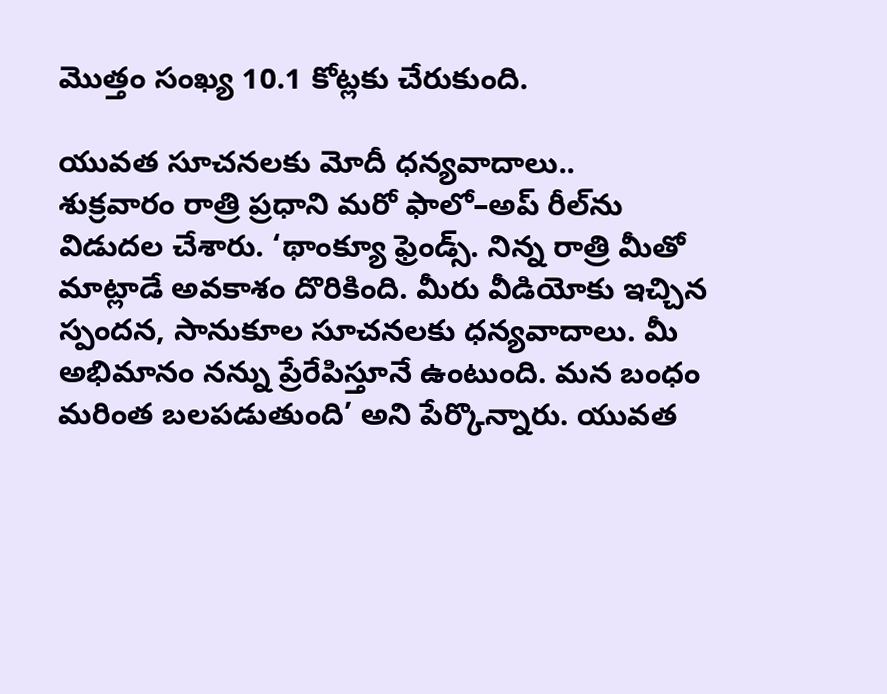మొత్తం సంఖ్య 10.1 కోట్లకు చేరుకుంది.

యువత సూచనలకు మోదీ ధన్యవాదాలు..
శుక్రవారం రాత్రి ప్రధాని మరో ఫాలో–అప్‌ రీల్‌ను విడుదల చేశారు. ‘థాంక్యూ ఫ్రెండ్స్‌. నిన్న రాత్రి మీతో మాట్లాడే అవకాశం దొరికింది. మీరు వీడియోకు ఇచ్చిన స్పందన, సానుకూల సూచనలకు ధన్యవాదాలు. మీ అభిమానం నన్ను ప్రేరేపిస్తూనే ఉంటుంది. మన బంధం మరింత బలపడుతుంది’ అని పేర్కొన్నారు. యువత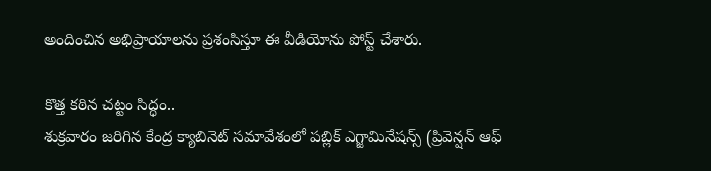అందించిన అభిప్రాయాలను ప్రశంసిస్తూ ఈ వీడియోను పోస్ట్‌ చేశారు.

కొత్త కఠిన చట్టం సిద్ధం..
శుక్రవారం జరిగిన కేంద్ర క్యాబినెట్‌ సమావేశంలో పబ్లిక్‌ ఎగ్జామినేషన్స్‌ (ప్రివెన్షన్‌ ఆఫ్‌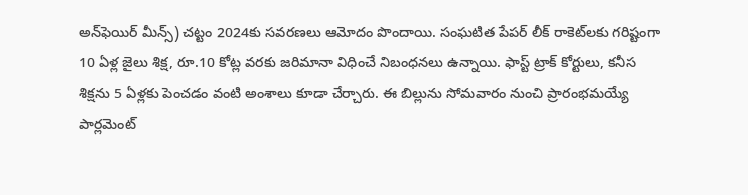అన్‌ఫెయిర్‌ మీన్స్‌) చట్టం 2024కు సవరణలు ఆమోదం పొందాయి. సంఘటిత పేపర్‌ లీక్‌ రాకెట్‌లకు గరిష్టంగా 10 ఏళ్ల జైలు శిక్ష, రూ.10 కోట్ల వరకు జరిమానా విధించే నిబంధనలు ఉన్నాయి. ఫాస్ట్‌ ట్రాక్‌ కోర్టులు, కనీస శిక్షను 5 ఏళ్లకు పెంచడం వంటి అంశాలు కూడా చేర్చారు. ఈ బిల్లును సోమవారం నుంచి ప్రారంభమయ్యే పార్లమెంట్‌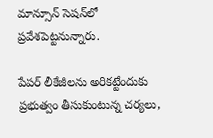మాన్సూన్‌ సెషన్‌లో ప్రవేశపెట్టనున్నారు.

పేపర్‌ లీకేజీలను అరికట్టేందుకు ప్రభుత్వం తీసుకుంటున్న చర్యలు,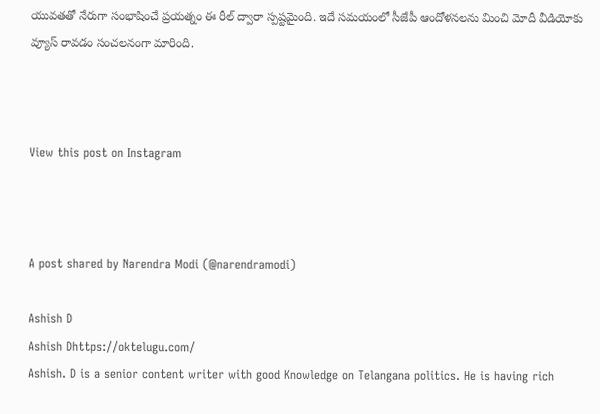యువతతో నేరుగా సంభాషించే ప్రయత్నం ఈ రీల్‌ ద్వారా స్పష్టమైంది. ఇదే సమయంలో సీజేపీ ఆందోళనలను మించి మోదీ వీడియోకు వ్యూస్‌ రావడం సంచలనంగా మారింది.



View this post on Instagram



A post shared by Narendra Modi (@narendramodi)

Ashish D
Ashish Dhttps://oktelugu.com/
Ashish. D is a senior content writer with good Knowledge on Telangana politics. He is having rich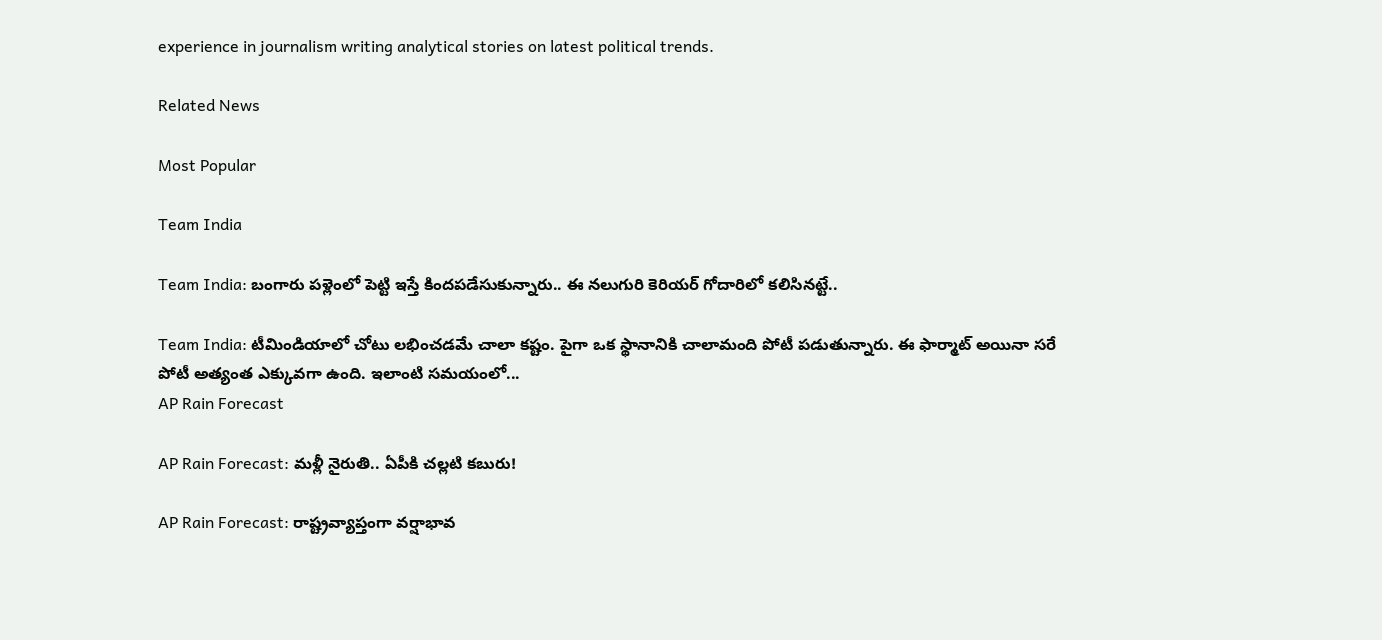experience in journalism writing analytical stories on latest political trends.

Related News

Most Popular

Team India

Team India: బంగారు పళ్లెంలో పెట్టి ఇస్తే కిందపడేసుకున్నారు.. ఈ నలుగురి కెరియర్ గోదారిలో కలిసినట్టే..

Team India: టీమిండియాలో చోటు లభించడమే చాలా కష్టం. పైగా ఒక స్థానానికి చాలామంది పోటీ పడుతున్నారు. ఈ ఫార్మాట్ అయినా సరే పోటీ అత్యంత ఎక్కువగా ఉంది. ఇలాంటి సమయంలో...
AP Rain Forecast

AP Rain Forecast: మళ్లీ నైరుతి.. ఏపీకి చల్లటి కబురు!

AP Rain Forecast: రాష్ట్రవ్యాప్తంగా వర్షాభావ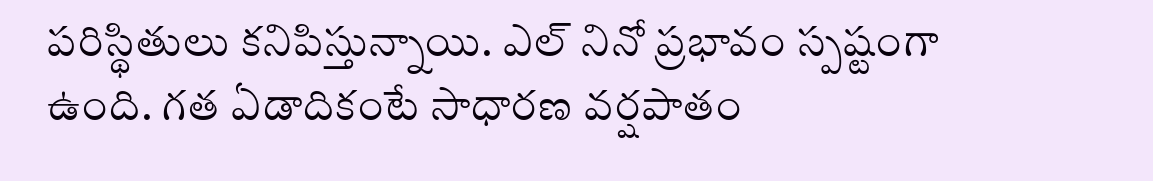పరిస్థితులు కనిపిస్తున్నాయి. ఎల్ నినో ప్రభావం స్పష్టంగా ఉంది. గత ఏడాదికంటే సాధారణ వర్షపాతం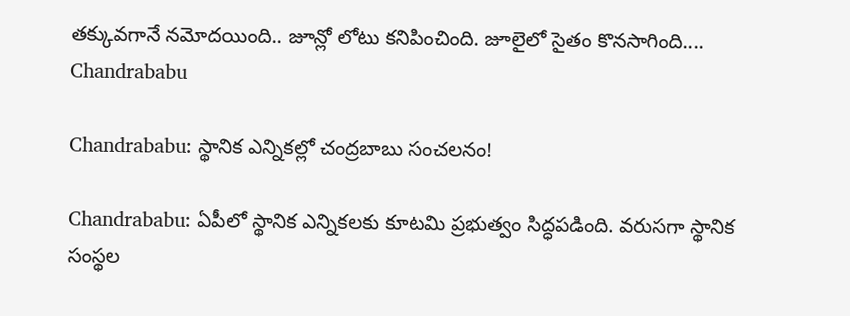తక్కువగానే నమోదయింది.. జూన్లో లోటు కనిపించింది. జూలైలో సైతం కొనసాగింది....
Chandrababu

Chandrababu: స్థానిక ఎన్నికల్లో చంద్రబాబు సంచలనం!

Chandrababu: ఏపీలో స్థానిక ఎన్నికలకు కూటమి ప్రభుత్వం సిద్ధపడింది. వరుసగా స్థానిక సంస్థల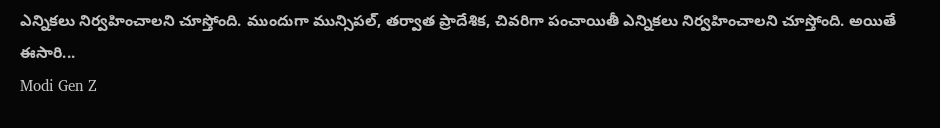ఎన్నికలు నిర్వహించాలని చూస్తోంది. ముందుగా మున్సిపల్, తర్వాత ప్రాదేశిక, చివరిగా పంచాయితీ ఎన్నికలు నిర్వహించాలని చూస్తోంది. అయితే ఈసారి...
Modi Gen Z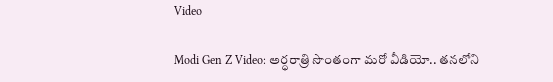Video

Modi Gen Z Video: అర్ధరాత్రి సొంతంగా మరో వీడియో.. తనలోని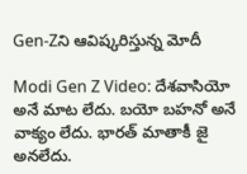Gen-Zని ఆవిష్కరిస్తున్న మోదీ

Modi Gen Z Video: దేశవాసియో అనే మాట లేదు. బయో బహనో అనే వాక్యం లేదు. భారత్ మాతాకీ జై అనలేదు.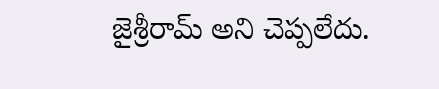జైశ్రీరామ్ అని చెప్పలేదు.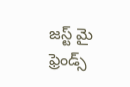జస్ట్ మై ఫ్రెండ్స్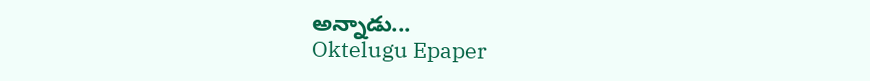అన్నాడు...
Oktelugu Epaper